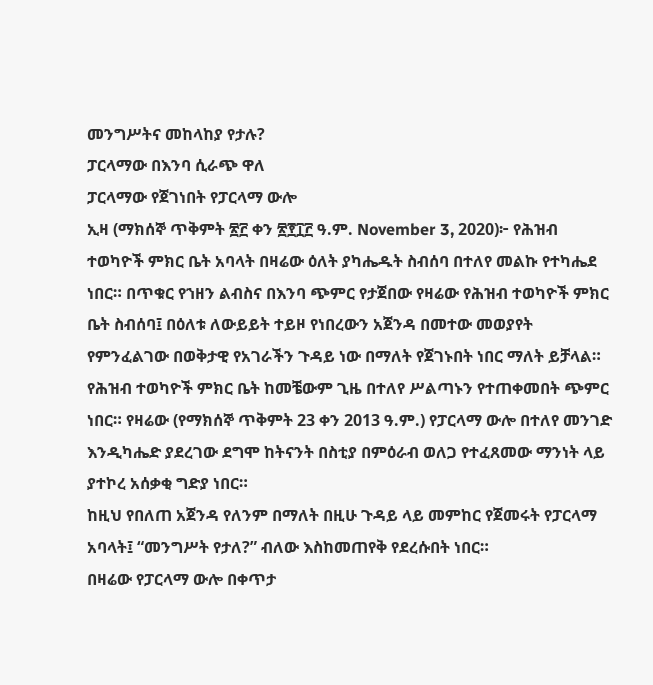መንግሥትና መከላከያ የታሉ?
ፓርላማው በእንባ ሲራጭ ዋለ
ፓርላማው የጀገነበት የፓርላማ ውሎ
ኢዛ (ማክሰኞ ጥቅምት ፳፫ ቀን ፳፻፲፫ ዓ.ም. November 3, 2020)፦ የሕዝብ ተወካዮች ምክር ቤት አባላት በዛሬው ዕለት ያካሔዱት ስብሰባ በተለየ መልኩ የተካሔደ ነበር። በጥቁር የኀዘን ልብስና በእንባ ጭምር የታጀበው የዛሬው የሕዝብ ተወካዮች ምክር ቤት ስብሰባ፤ በዕለቱ ለውይይት ተይዞ የነበረውን አጀንዳ በመተው መወያየት የምንፈልገው በወቅታዊ የአገራችን ጉዳይ ነው በማለት የጀገኑበት ነበር ማለት ይቻላል።
የሕዝብ ተወካዮች ምክር ቤት ከመቼውም ጊዜ በተለየ ሥልጣኑን የተጠቀመበት ጭምር ነበር። የዛሬው (የማክሰኞ ጥቅምት 23 ቀን 2013 ዓ.ም.) የፓርላማ ውሎ በተለየ መንገድ እንዲካሔድ ያደረገው ደግሞ ከትናንት በስቲያ በምዕራብ ወለጋ የተፈጸመው ማንነት ላይ ያተኮረ አሰቃቂ ግድያ ነበር።
ከዚህ የበለጠ አጀንዳ የለንም በማለት በዚሁ ጉዳይ ላይ መምከር የጀመሩት የፓርላማ አባላት፤ “መንግሥት የታለ?” ብለው እስከመጠየቅ የደረሱበት ነበር።
በዛሬው የፓርላማ ውሎ በቀጥታ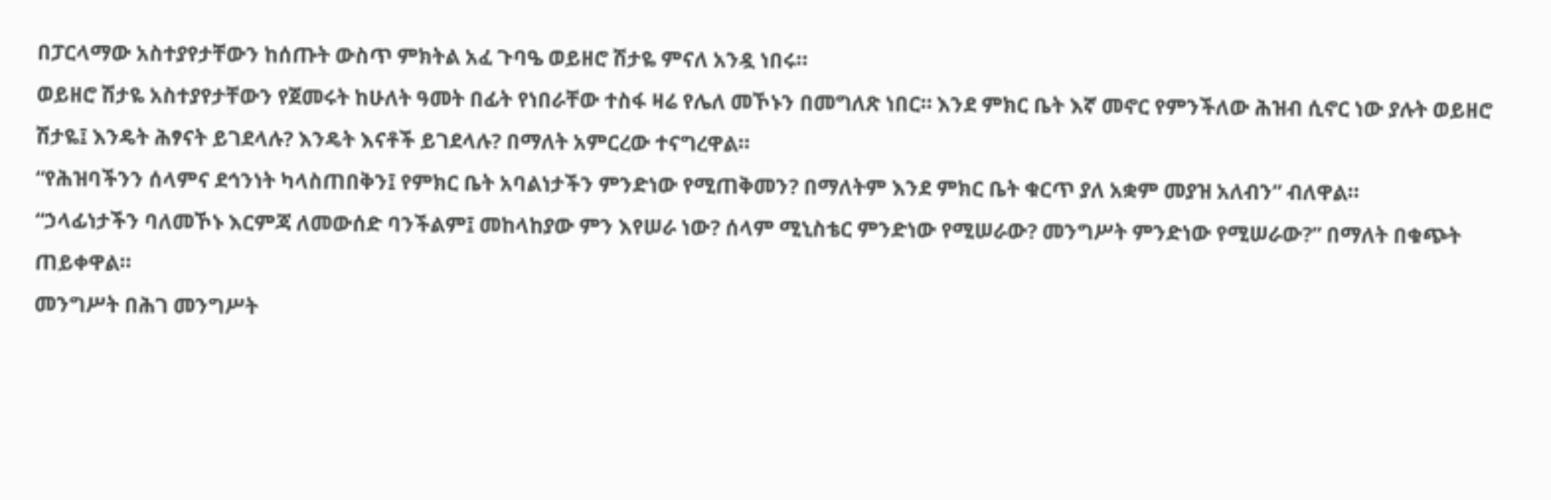በፓርላማው አስተያየታቸውን ከሰጡት ውስጥ ምክትል አፈ ጉባዔ ወይዘሮ ሽታዬ ምናለ አንዷ ነበሩ።
ወይዘሮ ሽታዬ አስተያየታቸውን የጀመሩት ከሁለት ዓመት በፊት የነበራቸው ተስፋ ዛሬ የሌለ መኾኑን በመግለጽ ነበር። እንደ ምክር ቤት እኛ መኖር የምንችለው ሕዝብ ሲኖር ነው ያሉት ወይዘሮ ሽታዬ፤ እንዴት ሕፃናት ይገደላሉ? እንዴት እናቶች ይገደላሉ? በማለት አምርረው ተናግረዋል።
“የሕዝባችንን ሰላምና ደኅንነት ካላስጠበቅን፤ የምክር ቤት አባልነታችን ምንድነው የሚጠቅመን? በማለትም እንደ ምክር ቤት ቁርጥ ያለ አቋም መያዝ አለብን” ብለዋል።
“ኃላፊነታችን ባለመኾኑ እርምጃ ለመውሰድ ባንችልም፤ መከላከያው ምን እየሠራ ነው? ሰላም ሚኒስቴር ምንድነው የሚሠራው? መንግሥት ምንድነው የሚሠራው?” በማለት በቁጭት ጠይቀዋል።
መንግሥት በሕገ መንግሥት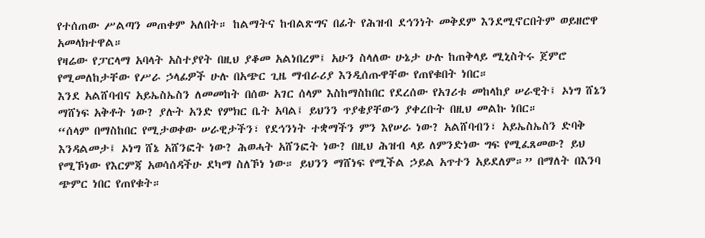የተሰጠው ሥልጣን መጠቀም አለበት። ከልማትና ከብልጽግና በፊት የሕዝብ ደኅንነት መቅደም እንደሚኖርበትም ወይዘሮዋ አመላክተዋል።
የዛሬው የፓርላማ አባላት አስተያየት በዚህ ያቆመ አልነበረም፤ አሁን ስላለው ሁኔታ ሁሉ ከጠቅላይ ሚኒስትሩ ጀምሮ የሚመለከታቸው የሥራ ኃላፊዎች ሁሉ በአጭር ጊዜ ማብራሪያ እንዲሰጡዋቸው የጠየቁበት ነበር።
እንደ አልሸባብና አይኤስኤስን ለመመከት በሰው አገር ሰላም እስከማስከበር የደረሰው የአገሪቱ መከላከያ ሠራዊት፤ ኦነግ ሸኔን ማሸነፍ አቅቶት ነው? ያሉት አንድ የምክር ቤት አባል፤ ይህንን ጥያቄያቸውን ያቀረቡት በዚህ መልኩ ነበር።
“ሰላም በማስከበር የሚታወቀው ሠራዊታችን፣ የደኅንነት ተቋማችን ምን እየሠራ ነው? አልሸባብን፣ አይኤስኤስን ድባቅ እንዳልመታ፤ ኦነግ ሸኔ አሸንፎት ነው? ሕወሓት አሸንፎት ነው? በዚህ ሕዝብ ላይ ለምንድነው ግፍ የሚፈጸመው? ይህ የሚኾነው የእርምጃ አወሳሰዳችሁ ደካማ ስለኾነ ነው። ይህንን ማሸነፍ የሚችል ኃይል አጥተን አይደለም።” በማለት በእንባ ጭምር ነበር የጠየቁት።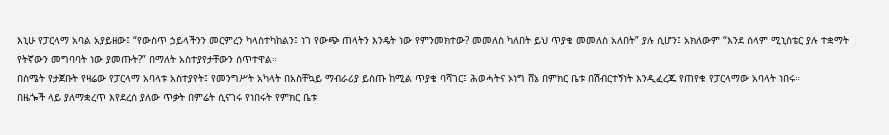እኒሁ የፓርላማ አባል አያይዘው፤ “የውስጥ ኃይላችንን መርምረን ካላስተካከልን፤ ነገ የውጭ ጠላትን እንዴት ነው የምንመክተው? መመለስ ካለበት ይህ ጥያቄ መመለስ አለበት” ያሉ ሲሆን፤ አክለውም “እንደ ሰላም ሚኒስቴር ያሉ ተቋማት የትኛውን መግባባት ነው ያመጡት?” በማለት አስተያየታቸውን ሰጥተዋል።
በስሜት የታጀቡት የዛሬው የፓርላማ አባላቱ አስተያየት፤ የመንግሥት አካላት በአስቸኳይ ማብራሪያ ይስጡ ከሚል ጥያቄ ባሻገር፤ ሕወሓትና ኦነግ ሸኔ በምክር ቤቱ በሽብርተኝነት እንዲፈረጁ የጠየቁ የፓርላማው አባላት ነበሩ።
በዜጐች ላይ ያለማቋረጥ እየደረሰ ያለው ጥቃት በምሬት ሲናገሩ የነበሩት የምክር ቤቱ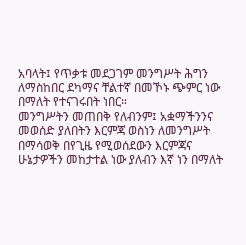አባላት፤ የጥቃቱ መደጋገም መንግሥት ሕግን ለማስከበር ደካማና ቸልተኛ በመኾኑ ጭምር ነው በማለት የተናገሩበት ነበር።
መንግሥትን መጠበቅ የለብንም፤ አቋማችንንና መወሰድ ያለበትን እርምጃ ወስነን ለመንግሥት በማሳወቅ በየጊዜ የሚወሰደውን እርምጃና ሁኔታዎችን መከታተል ነው ያለብን እኛ ነን በማለት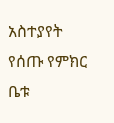አስተያየት የሰጡ የምክር ቤቱ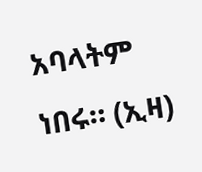አባላትም ነበሩ። (ኢዛ)